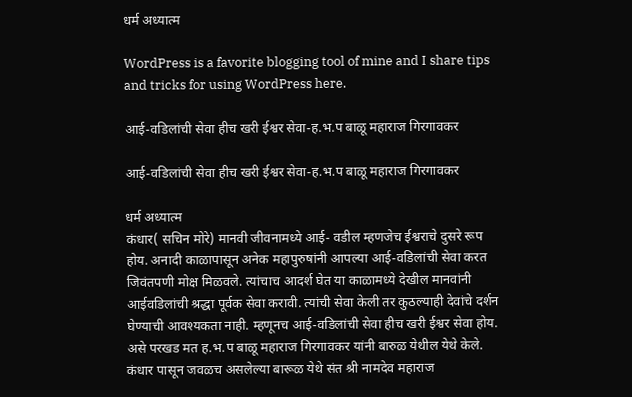धर्म अध्यात्म

WordPress is a favorite blogging tool of mine and I share tips and tricks for using WordPress here.

आई-वडिलांची सेवा हीच खरी ईश्वर सेवा-ह.भ.प बाळू महाराज गिरगावकर

आई-वडिलांची सेवा हीच खरी ईश्वर सेवा-ह.भ.प बाळू महाराज गिरगावकर

धर्म अध्यात्म
कंधार( सचिन मोरे) मानवी जीवनामध्ये आई- वडील म्हणजेच ईश्वराचे दुसरे रूप होय. अनादी काळापासून अनेक महापुरुषांनी आपल्या आई-वडिलांची सेवा करत जिवंतपणी मोक्ष मिळवले. त्यांचाच आदर्श घेत या काळामध्ये देखील मानवांनी आईवडिलांची श्रद्धा पूर्वक सेवा करावी. त्यांची सेवा केली तर कुठल्याही देवांचे दर्शन घेण्याची आवश्यकता नाही. म्हणूनच आई-वडिलांची सेवा हीच खरी ईश्वर सेवा होय. असे परखड मत ह.भ.प बाळू महाराज गिरगावकर यांनी बारुळ येथील येथे केले. कंधार पासून जवळच असलेल्या बारूळ येथे संत श्री नामदेव महाराज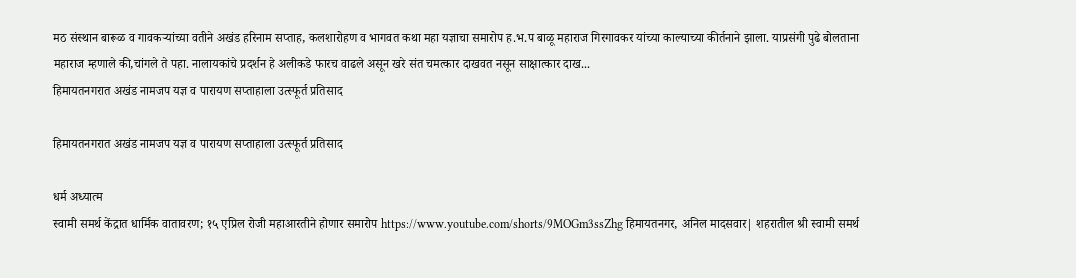मठ संस्थान बारूळ व गावकऱ्यांच्या वतीने अखंड हरिनाम सप्ताह, कलशारोहण व भागवत कथा महा यज्ञाचा समारोप ह.भ.प बाळू महाराज गिरगावकर यांच्या काल्याच्या कीर्तनाने झाला. याप्रसंगी पुढे बोलताना महाराज म्हणाले की,चांगले ते पहा. नालायकांचे प्रदर्शन हे अलीकडे फारच वाढले असून खरे संत चमत्कार दाखवत नसून साक्षात्कार दाख...
हिमायतनगरात अखंड नामजप यज्ञ व पारायण सप्ताहाला उत्स्फूर्त प्रतिसाद

हिमायतनगरात अखंड नामजप यज्ञ व पारायण सप्ताहाला उत्स्फूर्त प्रतिसाद

धर्म अध्यात्म
स्वामी समर्थ केंद्रात धार्मिक वातावरण; १५ एप्रिल रोजी महाआरतीने होणार समारोप https://www.youtube.com/shorts/9MOGm3ssZhg हिमायतनगर, अनिल मादसवार| शहरातील श्री स्वामी समर्थ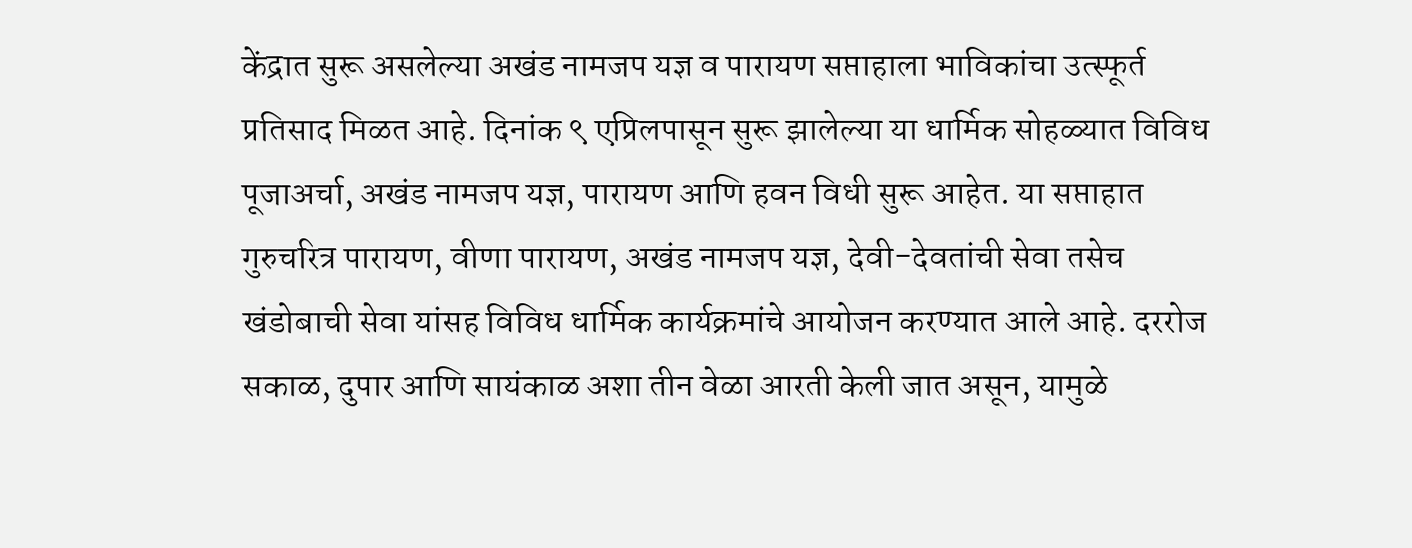केंद्रात सुरू असलेल्या अखंड नामजप यज्ञ व पारायण सप्ताहाला भाविकांचा उत्स्फूर्त प्रतिसाद मिळत आहे. दिनांक ९ एप्रिलपासून सुरू झालेल्या या धार्मिक सोहळ्यात विविध पूजाअर्चा, अखंड नामजप यज्ञ, पारायण आणि हवन विधी सुरू आहेत. या सप्ताहात गुरुचरित्र पारायण, वीणा पारायण, अखंड नामजप यज्ञ, देवी-देवतांची सेवा तसेच खंडोबाची सेवा यांसह विविध धार्मिक कार्यक्रमांचे आयोजन करण्यात आले आहे. दररोज सकाळ, दुपार आणि सायंकाळ अशा तीन वेळा आरती केली जात असून, यामुळे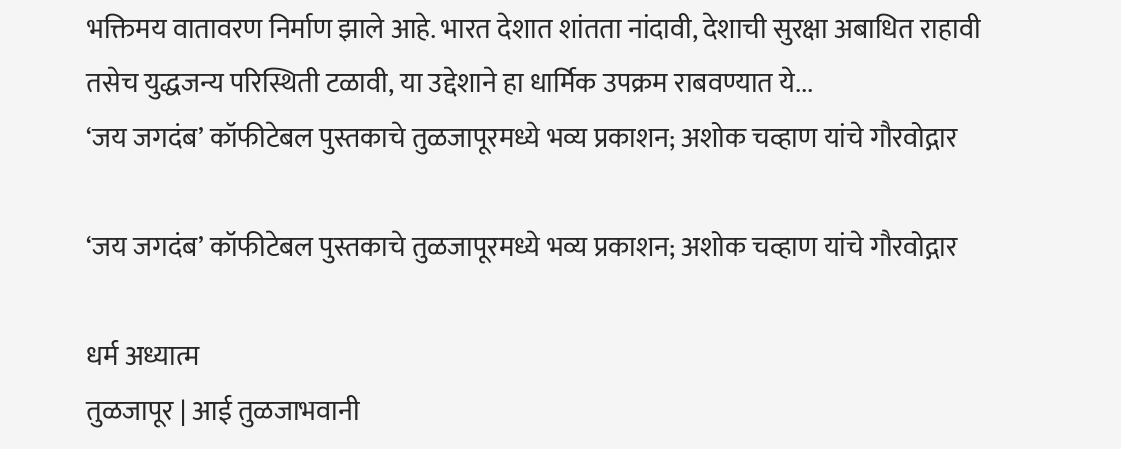भक्तिमय वातावरण निर्माण झाले आहे. भारत देशात शांतता नांदावी, देशाची सुरक्षा अबाधित राहावी तसेच युद्धजन्य परिस्थिती टळावी, या उद्देशाने हा धार्मिक उपक्रम राबवण्यात ये...
‘जय जगदंब’ कॉफीटेबल पुस्तकाचे तुळजापूरमध्ये भव्य प्रकाशन; अशोक चव्हाण यांचे गौरवोद्गार

‘जय जगदंब’ कॉफीटेबल पुस्तकाचे तुळजापूरमध्ये भव्य प्रकाशन; अशोक चव्हाण यांचे गौरवोद्गार

धर्म अध्यात्म
तुळजापूर | आई तुळजाभवानी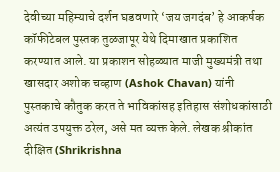देवीच्या महिम्याचे दर्शन घडवणारे ‘जय जगदंब’ हे आकर्षक कॉफीटेबल पुस्तक तुळजापूर येथे दिमाखात प्रकाशित करण्यात आले. या प्रकाशन सोहळ्यात माजी मुख्यमंत्री तथा खासदार अशोक चव्हाण (Ashok Chavan) यांनी पुस्तकाचे कौतुक करत ते भाविकांसह इतिहास संशोधकांसाठी अत्यंत उपयुक्त ठरेल, असे मत व्यक्त केले. लेखक श्रीकांत दीक्षित (Shrikrishna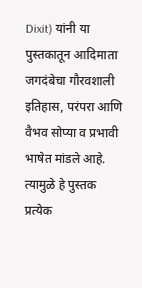Dixit) यांनी या पुस्तकातून आदिमाता जगदंबेचा गौरवशाली इतिहास, परंपरा आणि वैभव सोप्या व प्रभावी भाषेत मांडले आहे. त्यामुळे हे पुस्तक प्रत्येक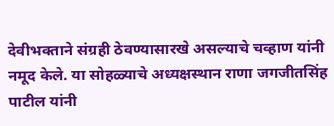देवीभक्ताने संग्रही ठेवण्यासारखे असल्याचे चव्हाण यांनी नमूद केले. या सोहळ्याचे अध्यक्षस्थान राणा जगजीतसिंह पाटील यांनी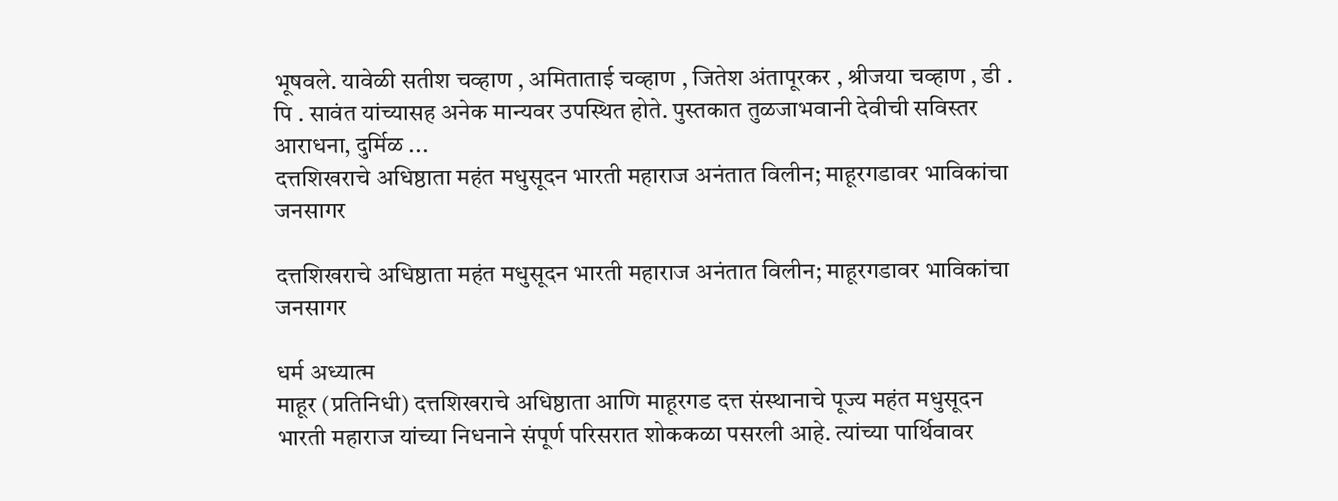भूषवले. यावेळी सतीश चव्हाण , अमिताताई चव्हाण , जितेश अंतापूरकर , श्रीजया चव्हाण , डी . पि . सावंत यांच्यासह अनेक मान्यवर उपस्थित होते. पुस्तकात तुळजाभवानी देवीची सविस्तर आराधना, दुर्मिळ ...
दत्तशिखराचे अधिष्ठाता महंत मधुसूदन भारती महाराज अनंतात विलीन; माहूरगडावर भाविकांचा जनसागर

दत्तशिखराचे अधिष्ठाता महंत मधुसूदन भारती महाराज अनंतात विलीन; माहूरगडावर भाविकांचा जनसागर

धर्म अध्यात्म
माहूर (प्रतिनिधी) दत्तशिखराचे अधिष्ठाता आणि माहूरगड दत्त संस्थानाचे पूज्य महंत मधुसूदन भारती महाराज यांच्या निधनाने संपूर्ण परिसरात शोककळा पसरली आहे. त्यांच्या पार्थिवावर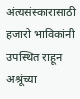अंत्यसंस्कारासाठी हजारो भाविकांनी उपस्थित राहून अश्रूंच्या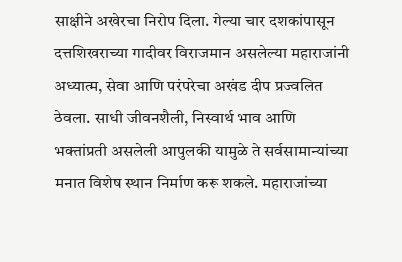साक्षीने अखेरचा निरोप दिला. गेल्या चार दशकांपासून दत्तशिखराच्या गादीवर विराजमान असलेल्या महाराजांनी अध्यात्म, सेवा आणि परंपरेचा अखंड दीप प्रज्वलित ठेवला. साधी जीवनशैली, निस्वार्थ भाव आणि भक्तांप्रती असलेली आपुलकी यामुळे ते सर्वसामान्यांच्या मनात विशेष स्थान निर्माण करू शकले. महाराजांच्या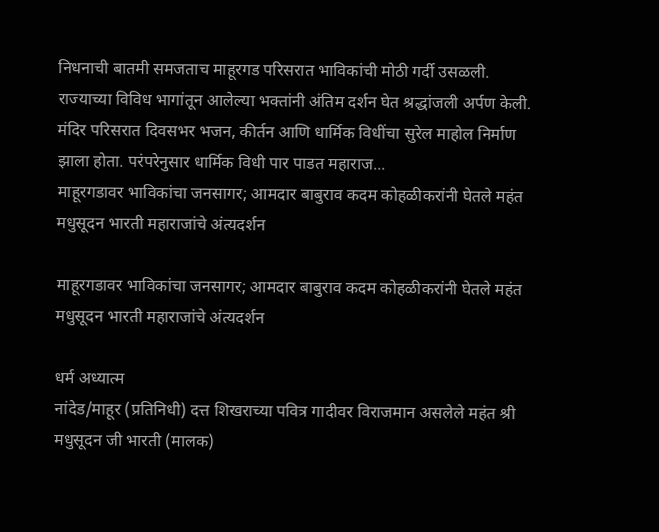निधनाची बातमी समजताच माहूरगड परिसरात भाविकांची मोठी गर्दी उसळली. राज्याच्या विविध भागांतून आलेल्या भक्तांनी अंतिम दर्शन घेत श्रद्धांजली अर्पण केली. मंदिर परिसरात दिवसभर भजन, कीर्तन आणि धार्मिक विधींचा सुरेल माहोल निर्माण झाला होता. परंपरेनुसार धार्मिक विधी पार पाडत महाराज...
माहूरगडावर भाविकांचा जनसागर; आमदार बाबुराव कदम कोहळीकरांनी घेतले महंत मधुसूदन भारती महाराजांचे अंत्यदर्शन

माहूरगडावर भाविकांचा जनसागर; आमदार बाबुराव कदम कोहळीकरांनी घेतले महंत मधुसूदन भारती महाराजांचे अंत्यदर्शन

धर्म अध्यात्म
नांदेड/माहूर (प्रतिनिधी) दत्त शिखराच्या पवित्र गादीवर विराजमान असलेले महंत श्री मधुसूदन जी भारती (मालक)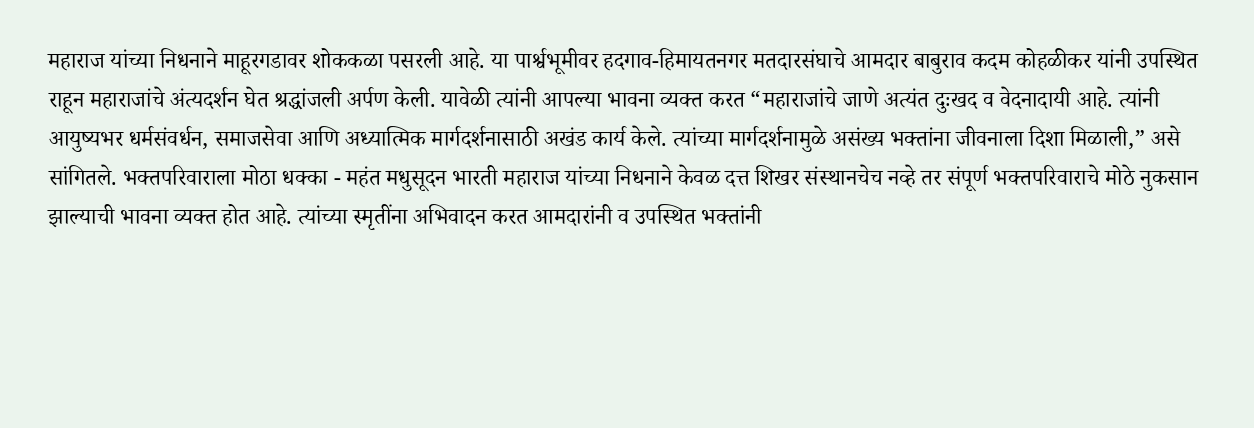महाराज यांच्या निधनाने माहूरगडावर शोककळा पसरली आहे. या पार्श्वभूमीवर हदगाव-हिमायतनगर मतदारसंघाचे आमदार बाबुराव कदम कोहळीकर यांनी उपस्थित राहून महाराजांचे अंत्यदर्शन घेत श्रद्धांजली अर्पण केली. यावेळी त्यांनी आपल्या भावना व्यक्त करत “महाराजांचे जाणे अत्यंत दुःखद व वेदनादायी आहे. त्यांनी आयुष्यभर धर्मसंवर्धन, समाजसेवा आणि अध्यात्मिक मार्गदर्शनासाठी अखंड कार्य केले. त्यांच्या मार्गदर्शनामुळे असंख्य भक्तांना जीवनाला दिशा मिळाली,” असे सांगितले. भक्तपरिवाराला मोठा धक्का - महंत मधुसूदन भारती महाराज यांच्या निधनाने केवळ दत्त शिखर संस्थानचेच नव्हे तर संपूर्ण भक्तपरिवाराचे मोठे नुकसान झाल्याची भावना व्यक्त होत आहे. त्यांच्या स्मृतींना अभिवादन करत आमदारांनी व उपस्थित भक्तांनी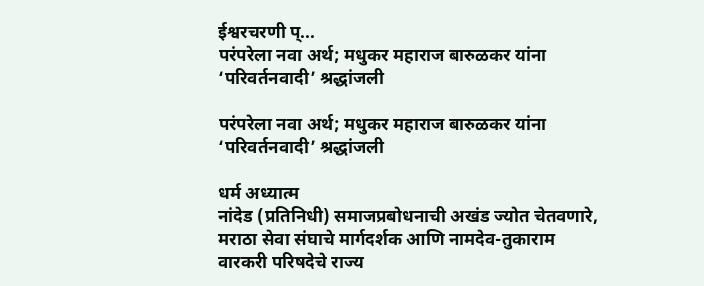ईश्वरचरणी प्...
परंपरेला नवा अर्थ; मधुकर महाराज बारुळकर यांना ‘परिवर्तनवादी’ श्रद्धांजली

परंपरेला नवा अर्थ; मधुकर महाराज बारुळकर यांना ‘परिवर्तनवादी’ श्रद्धांजली

धर्म अध्यात्म
नांदेड (प्रतिनिधी) समाजप्रबोधनाची अखंड ज्योत चेतवणारे, मराठा सेवा संघाचे मार्गदर्शक आणि नामदेव-तुकाराम वारकरी परिषदेचे राज्य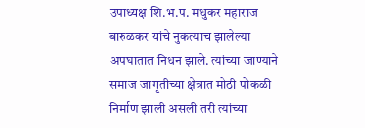उपाध्यक्ष शि.भ.प. मधुकर महाराज बारुळकर यांचे नुकत्याच झालेल्या अपघातात निधन झाले. त्यांच्या जाण्याने समाज जागृतीच्या क्षेत्रात मोठी पोकळी निर्माण झाली असली तरी त्यांच्या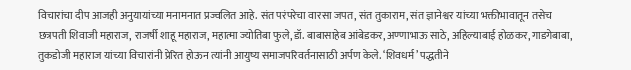विचारांचा दीप आजही अनुयायांच्या मनामनात प्रज्वलित आहे. संत परंपरेचा वारसा जपत, संत तुकाराम, संत ज्ञानेश्वर यांच्या भक्तीभावातून तसेच छत्रपती शिवाजी महाराज, राजर्षी शाहू महाराज, महात्मा ज्योतिबा फुले, डॉ. बाबासाहेब आंबेडकर, अण्णाभाऊ साठे, अहिल्याबाई होळकर, गाडगेबाबा, तुकडोजी महाराज यांच्या विचारांनी प्रेरित होऊन त्यांनी आयुष्य समाजपरिवर्तनासाठी अर्पण केले. ‘शिवधर्म’ पद्धतीने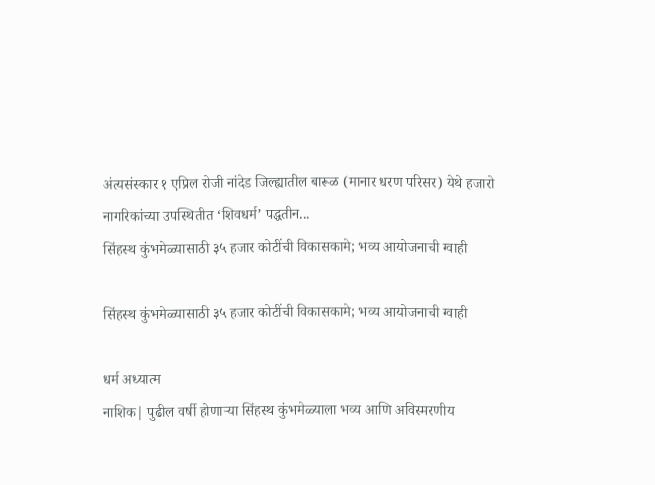अंत्यसंस्कार १ एप्रिल रोजी नांदेड जिल्ह्यातील बारूळ (मानार धरण परिसर) येथे हजारो नागरिकांच्या उपस्थितीत ‘शिवधर्म’ पद्धतीन...
सिंहस्थ कुंभमेळ्यासाठी ३५ हजार कोटींची विकासकामे; भव्य आयोजनाची ग्वाही

सिंहस्थ कुंभमेळ्यासाठी ३५ हजार कोटींची विकासकामे; भव्य आयोजनाची ग्वाही

धर्म अध्यात्म
नाशिक| पुढील वर्षी होणाऱ्या सिंहस्थ कुंभमेळ्याला भव्य आणि अविस्मरणीय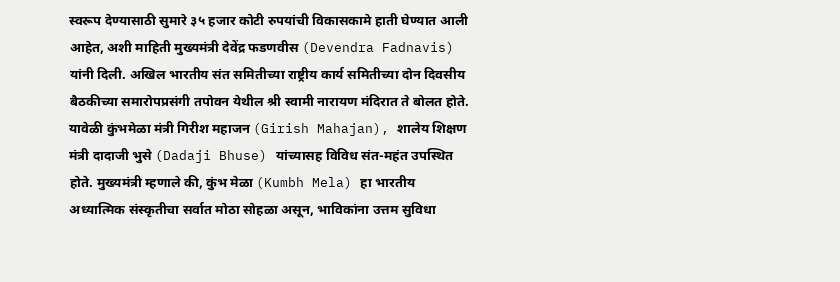स्वरूप देण्यासाठी सुमारे ३५ हजार कोटी रुपयांची विकासकामे हाती घेण्यात आली आहेत, अशी माहिती मुख्यमंत्री देवेंद्र फडणवीस (Devendra Fadnavis) यांनी दिली. अखिल भारतीय संत समितीच्या राष्ट्रीय कार्य समितीच्या दोन दिवसीय बैठकीच्या समारोपप्रसंगी तपोवन येथील श्री स्वामी नारायण मंदिरात ते बोलत होते. यावेळी कुंभमेळा मंत्री गिरीश महाजन (Girish Mahajan), शालेय शिक्षण मंत्री दादाजी भुसे (Dadaji Bhuse) यांच्यासह विविध संत-महंत उपस्थित होते. मुख्यमंत्री म्हणाले की, कुंभ मेळा (Kumbh Mela) हा भारतीय अध्यात्मिक संस्कृतीचा सर्वात मोठा सोहळा असून, भाविकांना उत्तम सुविधा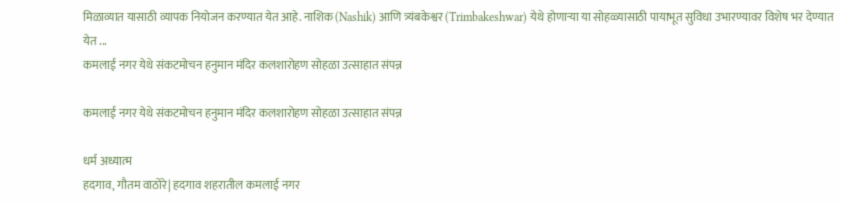मिळाव्यात यासाठी व्यापक नियोजन करण्यात येत आहे. नाशिक (Nashik) आणि त्र्यंबकेश्वर (Trimbakeshwar) येथे होणाऱ्या या सोहळ्यासाठी पायाभूत सुविधा उभारण्यावर विशेष भर देण्यात येत ...
कमलाई नगर येथे संकटमोचन हनुमान मंदिर कलशारोहण सोहळा उत्साहात संपन्न

कमलाई नगर येथे संकटमोचन हनुमान मंदिर कलशारोहण सोहळा उत्साहात संपन्न

धर्म अध्यात्म
हदगाव, गौतम वाठोरे| हदगाव शहरातील कमलाई नगर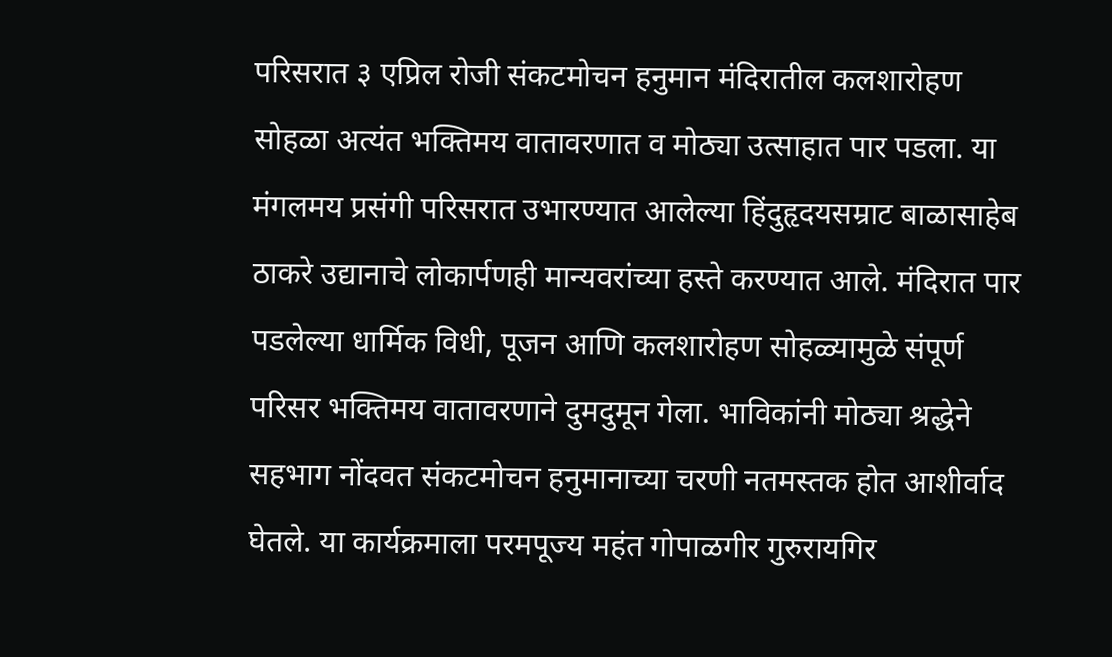परिसरात ३ एप्रिल रोजी संकटमोचन हनुमान मंदिरातील कलशारोहण सोहळा अत्यंत भक्तिमय वातावरणात व मोठ्या उत्साहात पार पडला. या मंगलमय प्रसंगी परिसरात उभारण्यात आलेल्या हिंदुहृदयसम्राट बाळासाहेब ठाकरे उद्यानाचे लोकार्पणही मान्यवरांच्या हस्ते करण्यात आले. मंदिरात पार पडलेल्या धार्मिक विधी, पूजन आणि कलशारोहण सोहळ्यामुळे संपूर्ण परिसर भक्तिमय वातावरणाने दुमदुमून गेला. भाविकांनी मोठ्या श्रद्धेने सहभाग नोंदवत संकटमोचन हनुमानाच्या चरणी नतमस्तक होत आशीर्वाद घेतले. या कार्यक्रमाला परमपूज्य महंत गोपाळगीर गुरुरायगिर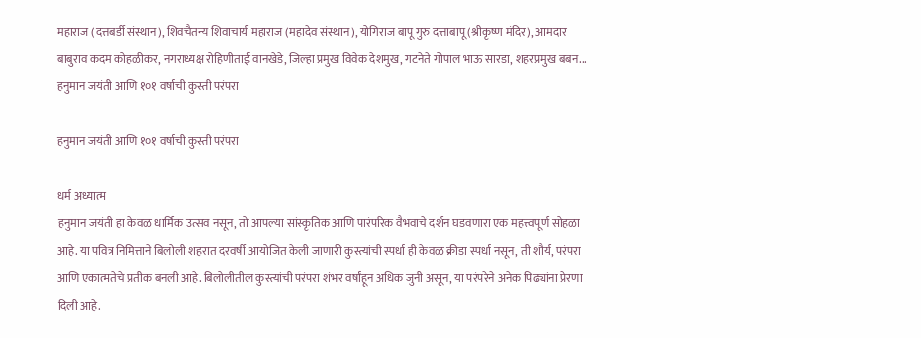महाराज (दत्तबर्डी संस्थान), शिवचैतन्य शिवाचार्य महाराज (महादेव संस्थान), योगिराज बापू गुरु दत्ताबापू (श्रीकृष्ण मंदिर), आमदार बाबुराव कदम कोहळीकर, नगराध्यक्ष रोहिणीताई वानखेडे, जिल्हा प्रमुख विवेक देशमुख, गटनेते गोपाल भाऊ सारडा, शहरप्रमुख बबन...
हनुमान जयंती आणि १०१ वर्षाची कुस्ती परंपरा

हनुमान जयंती आणि १०१ वर्षाची कुस्ती परंपरा

धर्म अध्यात्म
हनुमान जयंती हा केवळ धार्मिक उत्सव नसून, तो आपल्या सांस्कृतिक आणि पारंपरिक वैभवाचे दर्शन घडवणारा एक महत्त्वपूर्ण सोहळा आहे. या पवित्र निमित्ताने बिलोली शहरात दरवर्षी आयोजित केली जाणारी कुस्त्यांची स्पर्धा ही केवळ क्रीडा स्पर्धा नसून, ती शौर्य, परंपरा आणि एकात्मतेचे प्रतीक बनली आहे. बिलोलीतील कुस्त्यांची परंपरा शंभर वर्षांहून अधिक जुनी असून, या परंपरेने अनेक पिढ्यांना प्रेरणा दिली आहे.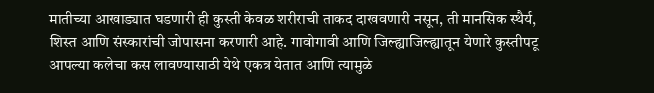मातीच्या आखाड्यात घडणारी ही कुस्ती केवळ शरीराची ताकद दाखवणारी नसून, ती मानसिक स्थैर्य, शिस्त आणि संस्कारांची जोपासना करणारी आहे. गावोगावी आणि जिल्ह्याजिल्ह्यातून येणारे कुस्तीपटू आपल्या कलेचा कस लावण्यासाठी येथे एकत्र येतात आणि त्यामुळे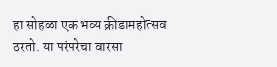हा सोहळा एक भव्य क्रीडामहोत्सव ठरतो. या परंपरेचा वारसा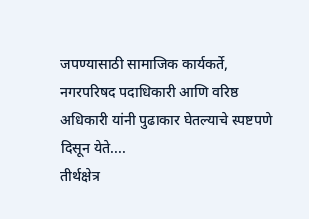जपण्यासाठी सामाजिक कार्यकर्ते, नगरपरिषद पदाधिकारी आणि वरिष्ठ अधिकारी यांनी पुढाकार घेतल्याचे स्पष्टपणे दिसून येते....
तीर्थक्षेत्र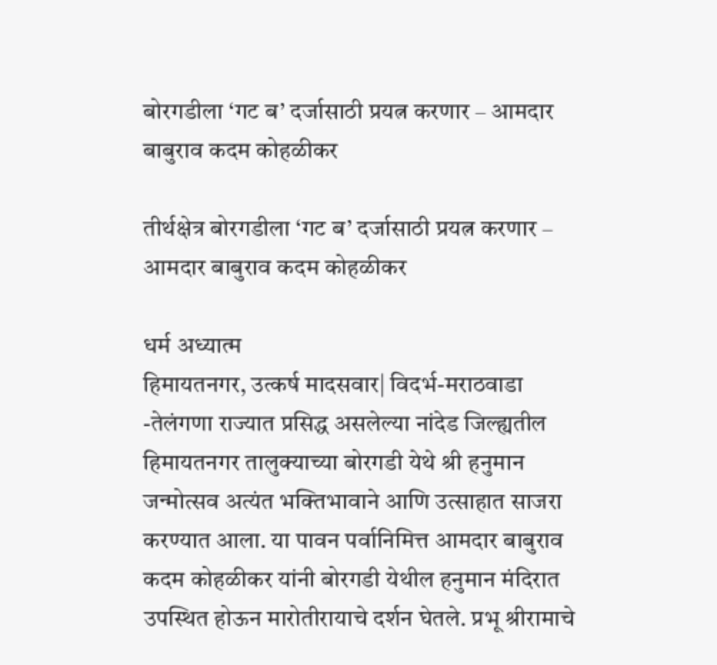बोरगडीला ‘गट ब’ दर्जासाठी प्रयत्न करणार – आमदार बाबुराव कदम कोहळीकर

तीर्थक्षेत्र बोरगडीला ‘गट ब’ दर्जासाठी प्रयत्न करणार – आमदार बाबुराव कदम कोहळीकर

धर्म अध्यात्म
हिमायतनगर, उत्कर्ष मादसवार| विदर्भ-मराठवाडा -तेलंगणा राज्यात प्रसिद्ध असलेल्या नांदेड जिल्ह्यतील हिमायतनगर तालुक्याच्या बोरगडी येथे श्री हनुमान जन्मोत्सव अत्यंत भक्तिभावाने आणि उत्साहात साजरा करण्यात आला. या पावन पर्वानिमित्त आमदार बाबुराव कदम कोहळीकर यांनी बोरगडी येथील हनुमान मंदिरात उपस्थित होऊन मारोतीरायाचे दर्शन घेतले. प्रभू श्रीरामाचे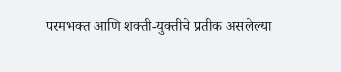परमभक्त आणि शक्ती-युक्तीचे प्रतीक असलेल्या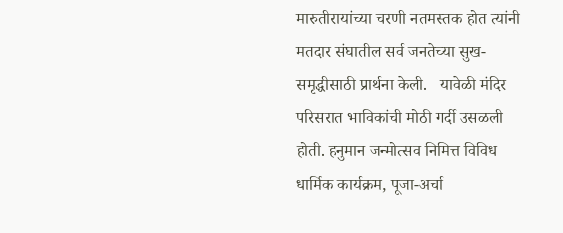मारुतीरायांच्या चरणी नतमस्तक होत त्यांनी मतदार संघातील सर्व जनतेच्या सुख-समृद्धीसाठी प्रार्थना केली.   यावेळी मंदिर परिसरात भाविकांची मोठी गर्दी उसळली होती. हनुमान जन्मोत्सव निमित्त विविध धार्मिक कार्यक्रम, पूजा-अर्चा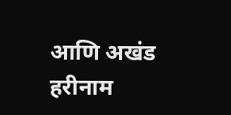आणि अखंड हरीनाम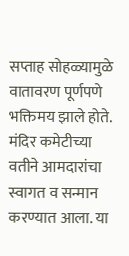सप्ताह सोहळ्यामुळे वातावरण पूर्णपणे भक्तिमय झाले होते. मंदिर कमेटीच्या वतीने आमदारांचा स्वागत व सन्मान करण्यात आला. या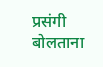प्रसंगी बोलताना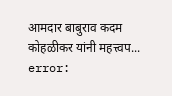आमदार बाबुराव कदम कोहळीकर यांनी महत्त्वप...
error: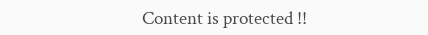Content is protected !!